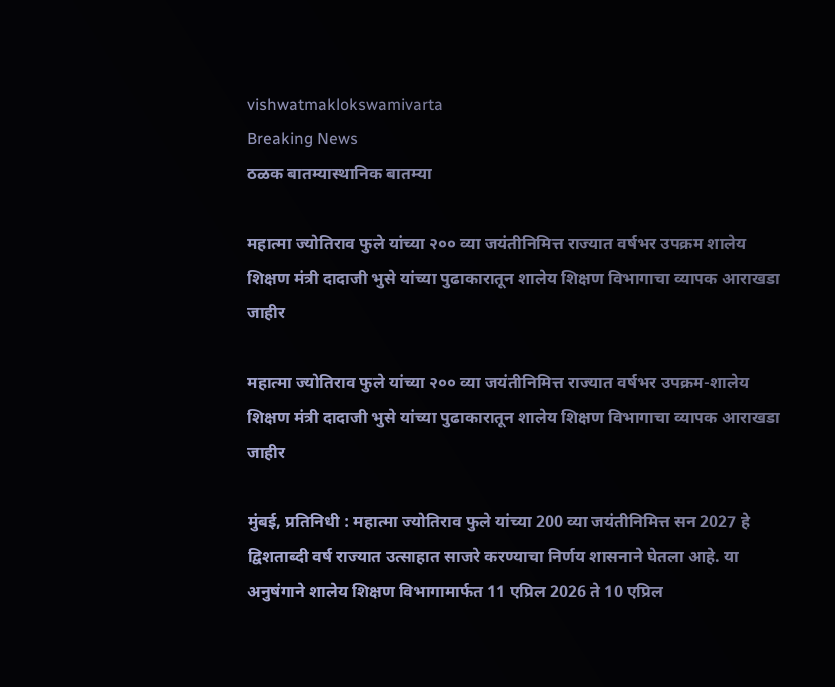vishwatmaklokswamivarta
Breaking News
ठळक बातम्यास्थानिक बातम्या

महात्मा ज्योतिराव फुले यांच्या २०० व्या जयंतीनिमित्त राज्यात वर्षभर उपक्रम शालेय शिक्षण मंत्री दादाजी भुसे यांच्या पुढाकारातून शालेय शिक्षण विभागाचा व्यापक आराखडा जाहीर

महात्मा ज्योतिराव फुले यांच्या २०० व्या जयंतीनिमित्त राज्यात वर्षभर उपक्रम-शालेय शिक्षण मंत्री दादाजी भुसे यांच्या पुढाकारातून शालेय शिक्षण विभागाचा व्यापक आराखडा जाहीर

मुंबई, प्रतिनिधी : महात्मा ज्योतिराव फुले यांच्या 200 व्या जयंतीनिमित्त सन 2027 हे द्विशताब्दी वर्ष राज्यात उत्साहात साजरे करण्याचा निर्णय शासनाने घेतला आहे. या अनुषंगाने शालेय शिक्षण विभागामार्फत 11 एप्रिल 2026 ते 10 एप्रिल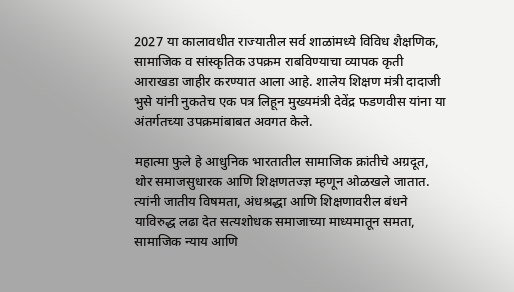2027 या कालावधीत राज्यातील सर्व शाळांमध्ये विविध शैक्षणिक, सामाजिक व सांस्कृतिक उपक्रम राबविण्याचा व्यापक कृती आराखडा जाहीर करण्यात आला आहे. शालेय शिक्षण मंत्री दादाजी भुसे यांनी नुकतेच एक पत्र लिहून मुख्यमंत्री देवेंद्र फडणवीस यांना या अंतर्गतच्या उपक्रमांबाबत अवगत केले.

महात्मा फुले हे आधुनिक भारतातील सामाजिक क्रांतीचे अग्रदूत, थोर समाजसुधारक आणि शिक्षणतज्ज्ञ म्हणून ओळखले जातात. त्यांनी जातीय विषमता, अंधश्रद्धा आणि शिक्षणावरील बंधने याविरुद्ध लढा देत सत्यशोधक समाजाच्या माध्यमातून समता, सामाजिक न्याय आणि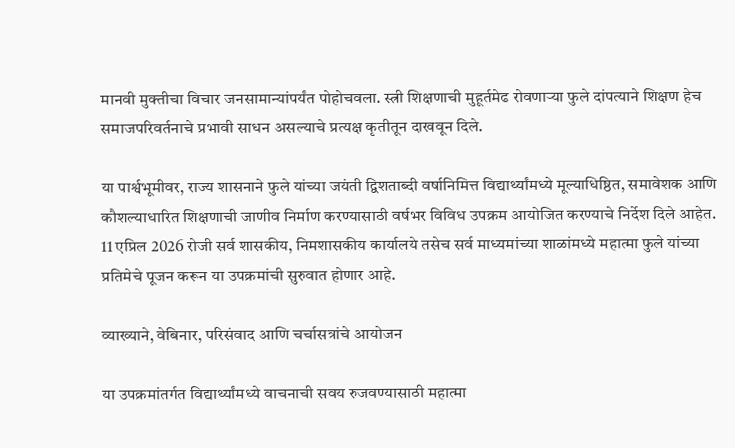मानवी मुक्तीचा विचार जनसामान्यांपर्यंत पोहोचवला. स्त्री शिक्षणाची मुहूर्तमेढ रोवणाऱ्या फुले दांपत्याने शिक्षण हेच समाजपरिवर्तनाचे प्रभावी साधन असल्याचे प्रत्यक्ष कृतीतून दाखवून दिले.

या पार्श्वभूमीवर, राज्य शासनाने फुले यांच्या जयंती द्विशताब्दी वर्षानिमित्त विद्यार्थ्यांमध्ये मूल्याधिष्ठित, समावेशक आणि कौशल्याधारित शिक्षणाची जाणीव निर्माण करण्यासाठी वर्षभर विविध उपक्रम आयोजित करण्याचे निर्देश दिले आहेत. 11 एप्रिल 2026 रोजी सर्व शासकीय, निमशासकीय कार्यालये तसेच सर्व माध्यमांच्या शाळांमध्ये महात्मा फुले यांच्या प्रतिमेचे पूजन करून या उपक्रमांची सुरुवात होणार आहे.

व्याख्याने, वेबिनार, परिसंवाद आणि चर्चासत्रांचे आयोजन

या उपक्रमांतर्गत विद्यार्थ्यांमध्ये वाचनाची सवय रुजवण्यासाठी महात्मा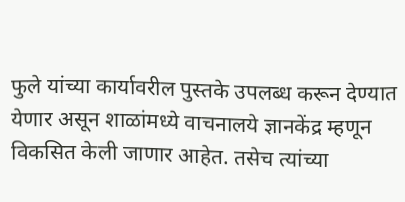फुले यांच्या कार्यावरील पुस्तके उपलब्ध करून देण्यात येणार असून शाळांमध्ये वाचनालये ज्ञानकेंद्र म्हणून विकसित केली जाणार आहेत. तसेच त्यांच्या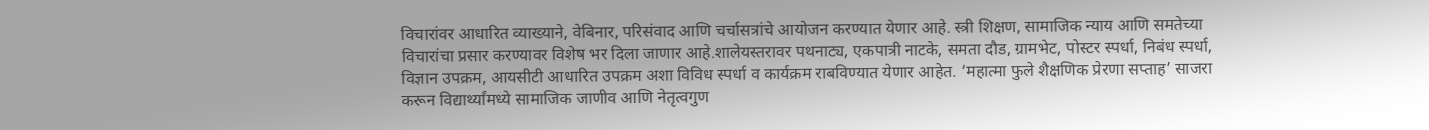विचारांवर आधारित व्याख्याने, वेबिनार, परिसंवाद आणि चर्चासत्रांचे आयोजन करण्यात येणार आहे. स्त्री शिक्षण, सामाजिक न्याय आणि समतेच्या विचारांचा प्रसार करण्यावर विशेष भर दिला जाणार आहे.शालेयस्तरावर पथनाट्य, एकपात्री नाटके, समता दौड, ग्रामभेट, पोस्टर स्पर्धा, निबंध स्पर्धा, विज्ञान उपक्रम, आयसीटी आधारित उपक्रम अशा विविध स्पर्धा व कार्यक्रम राबविण्यात येणार आहेत. ‘महात्मा फुले शैक्षणिक प्रेरणा सप्ताह’ साजरा करून विद्यार्थ्यांमध्ये सामाजिक जाणीव आणि नेतृत्वगुण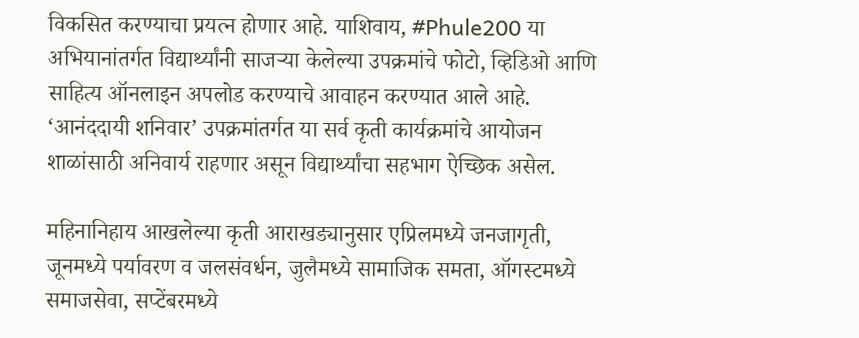विकसित करण्याचा प्रयत्न होणार आहे. याशिवाय, #Phule200 या अभियानांतर्गत विद्यार्थ्यांनी साजऱ्या केलेल्या उपक्रमांचे फोटो, व्हिडिओ आणि साहित्य ऑनलाइन अपलोड करण्याचे आवाहन करण्यात आले आहे. ‘आनंददायी शनिवार’ उपक्रमांतर्गत या सर्व कृती कार्यक्रमांचे आयोजन शाळांसाठी अनिवार्य राहणार असून विद्यार्थ्यांचा सहभाग ऐच्छिक असेल.

महिनानिहाय आखलेल्या कृती आराखड्यानुसार एप्रिलमध्ये जनजागृती, जूनमध्ये पर्यावरण व जलसंवर्धन, जुलैमध्ये सामाजिक समता, ऑगस्टमध्ये समाजसेवा, सप्टेंबरमध्ये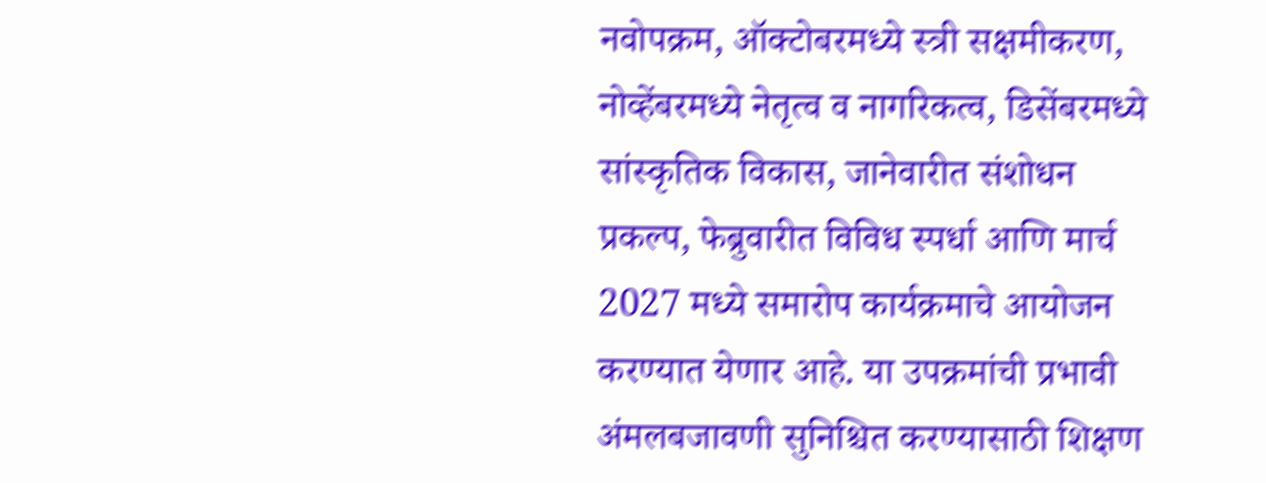नवोपक्रम, ऑक्टोबरमध्ये स्त्री सक्षमीकरण, नोव्हेंबरमध्ये नेतृत्व व नागरिकत्व, डिसेंबरमध्ये सांस्कृतिक विकास, जानेवारीत संशोधन प्रकल्प, फेब्रुवारीत विविध स्पर्धा आणि मार्च 2027 मध्ये समारोप कार्यक्रमाचे आयोजन करण्यात येणार आहे. या उपक्रमांची प्रभावी अंमलबजावणी सुनिश्चित करण्यासाठी शिक्षण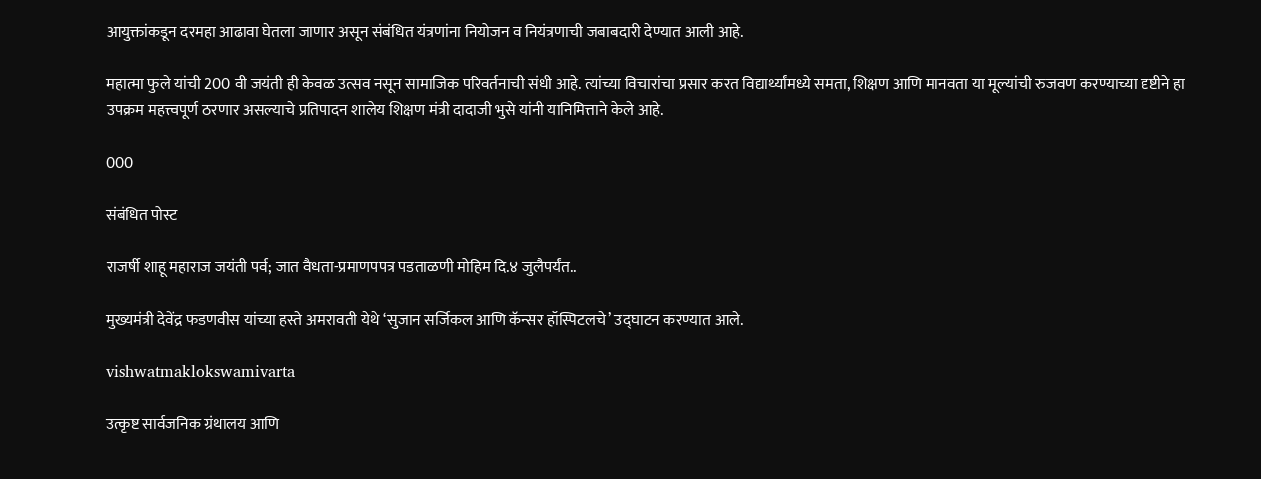आयुक्तांकडून दरमहा आढावा घेतला जाणार असून संबंधित यंत्रणांना नियोजन व नियंत्रणाची जबाबदारी देण्यात आली आहे.

महात्मा फुले यांची 200 वी जयंती ही केवळ उत्सव नसून सामाजिक परिवर्तनाची संधी आहे. त्यांच्या विचारांचा प्रसार करत विद्यार्थ्यांमध्ये समता, शिक्षण आणि मानवता या मूल्यांची रुजवण करण्याच्या दृष्टीने हा उपक्रम महत्त्वपूर्ण ठरणार असल्याचे प्रतिपादन शालेय शिक्षण मंत्री दादाजी भुसे यांनी यानिमित्ताने केले आहे.

000

संबंधित पोस्ट

राजर्षी शाहू महाराज जयंती पर्व; जात वैधता-प्रमाणपपत्र पडताळणी मोहिम दि.४ जुलैपर्यंत..

मुख्यमंत्री देवेंद्र फडणवीस यांच्या हस्ते अमरावती येथे ‘सुजान सर्जिकल आणि कॅन्सर हॉस्पिटलचे’ उद्घाटन करण्यात आले.

vishwatmaklokswamivarta

उत्कृष्ट सार्वजनिक ग्रंथालय आणि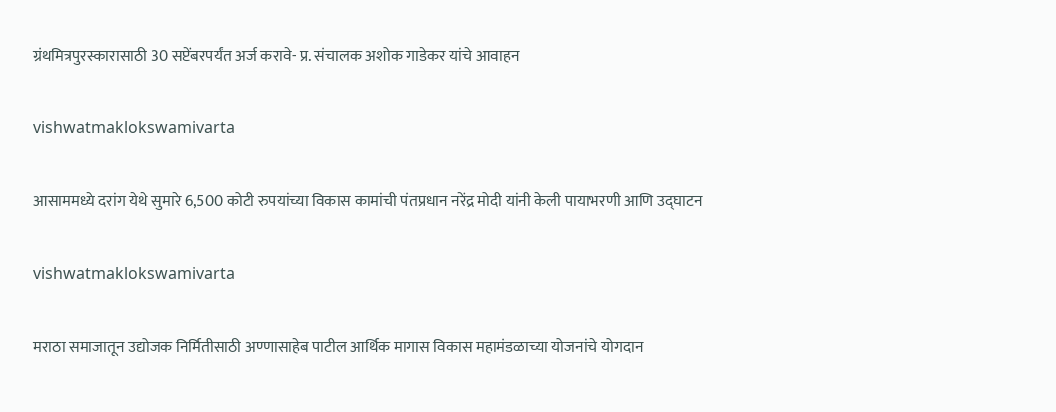ग्रंथमित्रपुरस्कारासाठी 30 सप्टेंबरपर्यंत अर्ज करावे- प्र. संचालक अशोक गाडेकर यांचे आवाहन

vishwatmaklokswamivarta

आसाममध्ये दरांग येथे सुमारे 6,500 कोटी रुपयांच्या विकास कामांची पंतप्रधान नरेंद्र मोदी यांनी केली पायाभरणी आणि उद्घाटन

vishwatmaklokswamivarta

मराठा समाजातून उद्योजक निर्मितीसाठी अण्णासाहेब पाटील आर्थिक मागास विकास महामंडळाच्या योजनांचे योगदान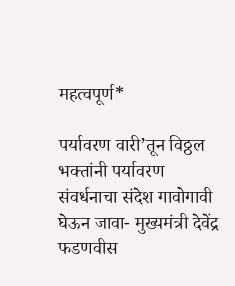महत्वपूर्ण*

पर्यावरण वारी’तून विठ्ठल भक्तांनी पर्यावरण संवर्धनाचा संदेश गावोगावी घेऊन जावा- मुख्यमंत्री देवेंद्र फडणवीस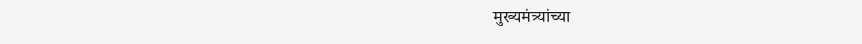मुख्यमंत्र्यांच्या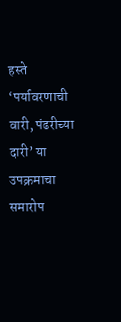हस्ते ‘पर्यावरणाची वारी, पंढरीच्या दारी’ या उपक्रमाचा समारोप